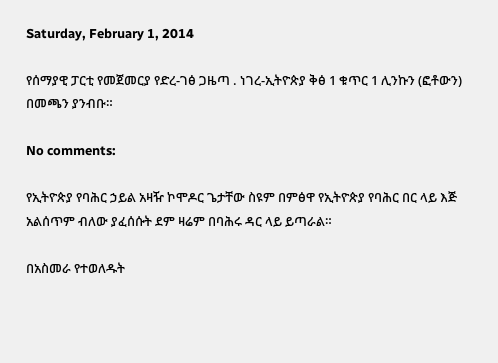Saturday, February 1, 2014

የሰማያዊ ፓርቲ የመጀመርያ የድረ-ገፅ ጋዜጣ . ነገረ-ኢትዮጵያ ቅፅ 1 ቁጥር 1 ሊንኩን (ፎቶውን) በመጫን ያንብቡ።

No comments:

የኢትዮጵያ የባሕር ኃይል አዛዥ ኮሞዶር ጌታቸው ስዩም በምፅዋ የኢትዮጵያ የባሕር በር ላይ እጅ አልሰጥም ብለው ያፈሰሱት ደም ዛሬም በባሕሩ ዳር ላይ ይጣራል።

በአስመራ የተወለዱት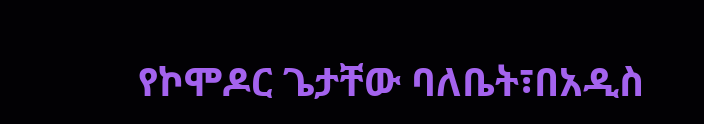የኮሞዶር ጌታቸው ባለቤት፣በአዲስ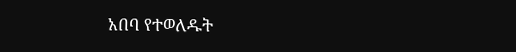አበባ የተወለዱት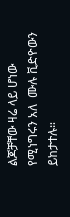ልጆቻቸው ዛሬ ላይ ሆነው የሚነግሩን አለ  ሙሉ ቪድዮውን ይከታተሉ።